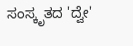ಸಂಸ್ಕೃತದ 'ದ್ವೇ'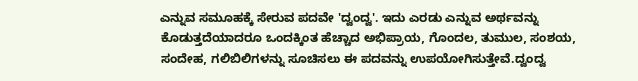ಎನ್ನುವ ಸಮೂಹಕ್ಕೆ ಸೇರುವ ಪದವೇ 'ದ್ವಂದ್ವ'. ಇದು ಎರಡು ಎನ್ನುವ ಅರ್ಥವನ್ನು ಕೊಡುತ್ತದೆಯಾದರೂ ಒಂದಕ್ಕಿಂತ ಹೆಚ್ಚಾದ ಅಭಿಪ್ರಾಯ, ಗೊಂದಲ, ತುಮುಲ, ಸಂಶಯ, ಸಂದೇಹ, ಗಲಿಬಿಲಿಗಳನ್ನು ಸೂಚಿಸಲು ಈ ಪದವನ್ನು ಉಪಯೋಗಿಸುತ್ತೇವೆ.ದ್ವಂದ್ವ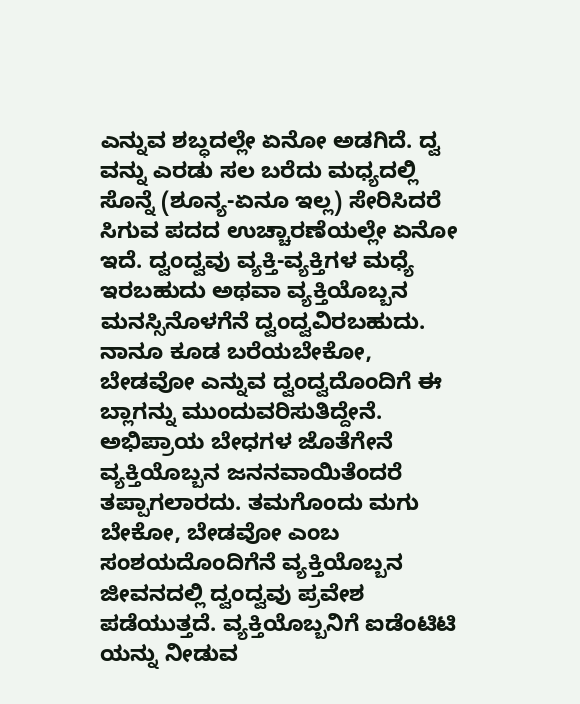ಎನ್ನುವ ಶಬ್ಧದಲ್ಲೇ ಏನೋ ಅಡಗಿದೆ. ದ್ವ ವನ್ನು ಎರಡು ಸಲ ಬರೆದು ಮಧ್ಯದಲ್ಲಿ ಸೊನ್ನೆ (ಶೂನ್ಯ-ಏನೂ ಇಲ್ಲ) ಸೇರಿಸಿದರೆ ಸಿಗುವ ಪದದ ಉಚ್ಚಾರಣೆಯಲ್ಲೇ ಏನೋ ಇದೆ. ದ್ವಂದ್ವವು ವ್ಯಕ್ತಿ-ವ್ಯಕ್ತಿಗಳ ಮಧ್ಯೆ ಇರಬಹುದು ಅಥವಾ ವ್ಯಕ್ತಿಯೊಬ್ಬನ ಮನಸ್ಸಿನೊಳಗೆನೆ ದ್ವಂದ್ವವಿರಬಹುದು. ನಾನೂ ಕೂಡ ಬರೆಯಬೇಕೋ, ಬೇಡವೋ ಎನ್ನುವ ದ್ವಂದ್ವದೊಂದಿಗೆ ಈ ಬ್ಲಾಗನ್ನು ಮುಂದುವರಿಸುತಿದ್ದೇನೆ.
ಅಭಿಪ್ರಾಯ ಬೇಧಗಳ ಜೊತೆಗೇನೆ ವ್ಯಕ್ತಿಯೊಬ್ಬನ ಜನನವಾಯಿತೆಂದರೆ ತಪ್ಪಾಗಲಾರದು. ತಮಗೊಂದು ಮಗು ಬೇಕೋ, ಬೇಡವೋ ಎಂಬ ಸಂಶಯದೊಂದಿಗೆನೆ ವ್ಯಕ್ತಿಯೊಬ್ಬನ ಜೀವನದಲ್ಲಿ ದ್ವಂದ್ವವು ಪ್ರವೇಶ ಪಡೆಯುತ್ತದೆ. ವ್ಯಕ್ತಿಯೊಬ್ಬನಿಗೆ ಐಡೆಂಟಿಟಿ ಯನ್ನು ನೀಡುವ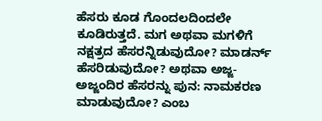ಹೆಸರು ಕೂಡ ಗೊಂದಲದಿಂದಲೇ ಕೂಡಿರುತ್ತದೆ. ಮಗ ಅಥವಾ ಮಗಳಿಗೆ ನಕ್ಷತ್ರದ ಹೆಸರನ್ನಿಡುವುದೋ? ಮಾಡರ್ನ್ ಹೆಸರಿಡುವುದೋ? ಅಥವಾ ಅಜ್ಜ- ಅಜ್ಜಂದಿರ ಹೆಸರನ್ನು ಪುನ: ನಾಮಕರಣ ಮಾಡುವುದೋ? ಎಂಬ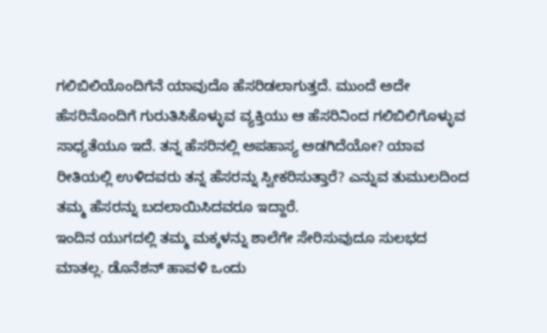ಗಲಿಬಿಲಿಯೊಂದಿಗೆನೆ ಯಾವುದೊ ಹೆಸರಿಡಲಾಗುತ್ತದೆ. ಮುಂದೆ ಅದೇ ಹೆಸರಿನೊಂದಿಗೆ ಗುರುತಿಸಿಕೊಳ್ಳುವ ವ್ಯಕ್ತಿಯು ಆ ಹೆಸರಿನಿಂದ ಗಲಿಬಿಲಿಗೊಳ್ಳುವ ಸಾಧ್ಯತೆಯೂ ಇದೆ. ತನ್ನ ಹೆಸರಿನಲ್ಲಿ ಅಪಹಾಸ್ಯ ಅಡಗಿದೆಯೋ? ಯಾವ ರೀತಿಯಲ್ಲಿ ಉಳಿದವರು ತನ್ನ ಹೆಸರನ್ನು ಸ್ವೀಕರಿಸುತ್ತಾರೆ? ಎನ್ನುವ ತುಮುಲದಿಂದ ತಮ್ಮ ಹೆಸರನ್ನು ಬದಲಾಯಿಸಿದವರೂ ಇದ್ದಾರೆ.
ಇಂದಿನ ಯುಗದಲ್ಲಿ ತಮ್ಮ ಮಕ್ಕಳನ್ನು ಶಾಲೆಗೇ ಸೇರಿಸುವುದೂ ಸುಲಭದ ಮಾತಲ್ಲ. ಡೊನೆಶನ್ ಹಾವಳಿ ಒಂದು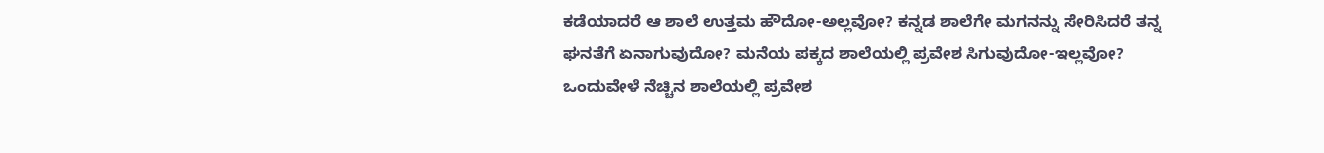ಕಡೆಯಾದರೆ ಆ ಶಾಲೆ ಉತ್ತಮ ಹೌದೋ-ಅಲ್ಲವೋ? ಕನ್ನಡ ಶಾಲೆಗೇ ಮಗನನ್ನು ಸೇರಿಸಿದರೆ ತನ್ನ ಘನತೆಗೆ ಏನಾಗುವುದೋ? ಮನೆಯ ಪಕ್ಕದ ಶಾಲೆಯಲ್ಲಿ ಪ್ರವೇಶ ಸಿಗುವುದೋ-ಇಲ್ಲವೋ? ಒಂದುವೇಳೆ ನೆಚ್ಚಿನ ಶಾಲೆಯಲ್ಲಿ ಪ್ರವೇಶ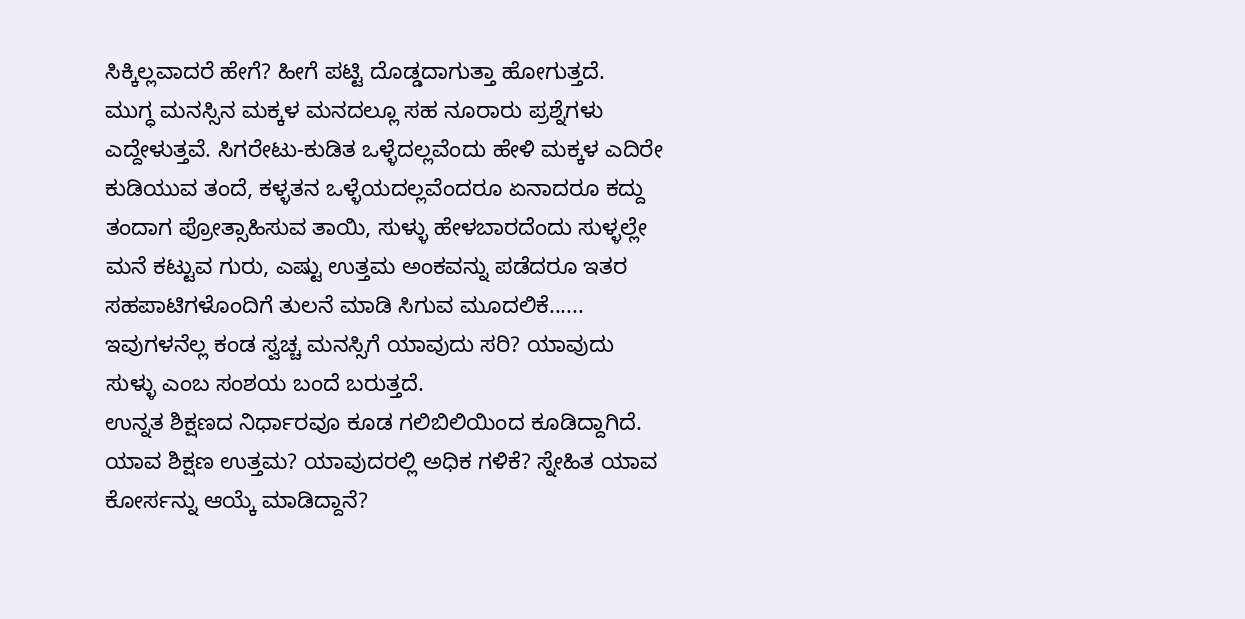ಸಿಕ್ಕಿಲ್ಲವಾದರೆ ಹೇಗೆ? ಹೀಗೆ ಪಟ್ಟಿ ದೊಡ್ಡದಾಗುತ್ತಾ ಹೋಗುತ್ತದೆ.
ಮುಗ್ಧ ಮನಸ್ಸಿನ ಮಕ್ಕಳ ಮನದಲ್ಲೂ ಸಹ ನೂರಾರು ಪ್ರಶ್ನೆಗಳು ಎದ್ದೇಳುತ್ತವೆ. ಸಿಗರೇಟು-ಕುಡಿತ ಒಳ್ಳೆದಲ್ಲವೆಂದು ಹೇಳಿ ಮಕ್ಕಳ ಎದಿರೇ ಕುಡಿಯುವ ತಂದೆ, ಕಳ್ಳತನ ಒಳ್ಳೆಯದಲ್ಲವೆಂದರೂ ಏನಾದರೂ ಕದ್ದು ತಂದಾಗ ಪ್ರೋತ್ಸಾಹಿಸುವ ತಾಯಿ, ಸುಳ್ಳು ಹೇಳಬಾರದೆಂದು ಸುಳ್ಳಲ್ಲೇ ಮನೆ ಕಟ್ಟುವ ಗುರು, ಎಷ್ಟು ಉತ್ತಮ ಅಂಕವನ್ನು ಪಡೆದರೂ ಇತರ ಸಹಪಾಟಿಗಳೊಂದಿಗೆ ತುಲನೆ ಮಾಡಿ ಸಿಗುವ ಮೂದಲಿಕೆ...... ಇವುಗಳನೆಲ್ಲ ಕಂಡ ಸ್ವಚ್ಚ ಮನಸ್ಸಿಗೆ ಯಾವುದು ಸರಿ? ಯಾವುದು ಸುಳ್ಳು ಎಂಬ ಸಂಶಯ ಬಂದೆ ಬರುತ್ತದೆ.
ಉನ್ನತ ಶಿಕ್ಷಣದ ನಿರ್ಧಾರವೂ ಕೂಡ ಗಲಿಬಿಲಿಯಿಂದ ಕೂಡಿದ್ದಾಗಿದೆ. ಯಾವ ಶಿಕ್ಷಣ ಉತ್ತಮ? ಯಾವುದರಲ್ಲಿ ಅಧಿಕ ಗಳಿಕೆ? ಸ್ನೇಹಿತ ಯಾವ ಕೋರ್ಸನ್ನು ಆಯ್ಕೆ ಮಾಡಿದ್ದಾನೆ?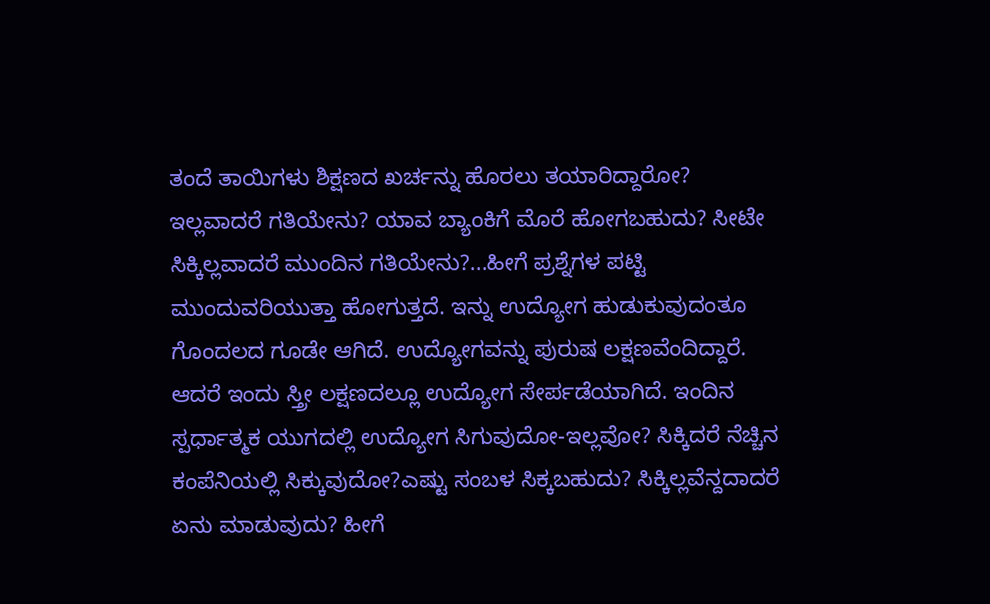ತಂದೆ ತಾಯಿಗಳು ಶಿಕ್ಷಣದ ಖರ್ಚನ್ನು ಹೊರಲು ತಯಾರಿದ್ದಾರೋ? ಇಲ್ಲವಾದರೆ ಗತಿಯೇನು? ಯಾವ ಬ್ಯಾಂಕಿಗೆ ಮೊರೆ ಹೋಗಬಹುದು? ಸೀಟೇ ಸಿಕ್ಕಿಲ್ಲವಾದರೆ ಮುಂದಿನ ಗತಿಯೇನು?...ಹೀಗೆ ಪ್ರಶ್ನೆಗಳ ಪಟ್ಟಿ ಮುಂದುವರಿಯುತ್ತಾ ಹೋಗುತ್ತದೆ. ಇನ್ನು ಉದ್ಯೋಗ ಹುಡುಕುವುದಂತೂ ಗೊಂದಲದ ಗೂಡೇ ಆಗಿದೆ. ಉದ್ಯೋಗವನ್ನು ಪುರುಷ ಲಕ್ಷಣವೆಂದಿದ್ದಾರೆ. ಆದರೆ ಇಂದು ಸ್ತ್ರೀ ಲಕ್ಷಣದಲ್ಲೂ ಉದ್ಯೋಗ ಸೇರ್ಪಡೆಯಾಗಿದೆ. ಇಂದಿನ ಸ್ಪರ್ಧಾತ್ಮಕ ಯುಗದಲ್ಲಿ ಉದ್ಯೋಗ ಸಿಗುವುದೋ-ಇಲ್ಲವೋ? ಸಿಕ್ಕಿದರೆ ನೆಚ್ಚಿನ ಕಂಪೆನಿಯಲ್ಲಿ ಸಿಕ್ಕುವುದೋ?ಎಷ್ಟು ಸಂಬಳ ಸಿಕ್ಕಬಹುದು? ಸಿಕ್ಕಿಲ್ಲವೆನ್ದದಾದರೆ ಏನು ಮಾಡುವುದು? ಹೀಗೆ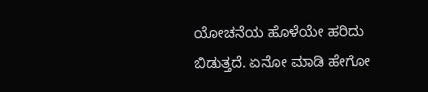ಯೋಚನೆಯ ಹೊಳೆಯೇ ಹರಿದು ಬಿಡುತ್ತದೆ. ಏನೋ ಮಾಡಿ ಹೇಗೋ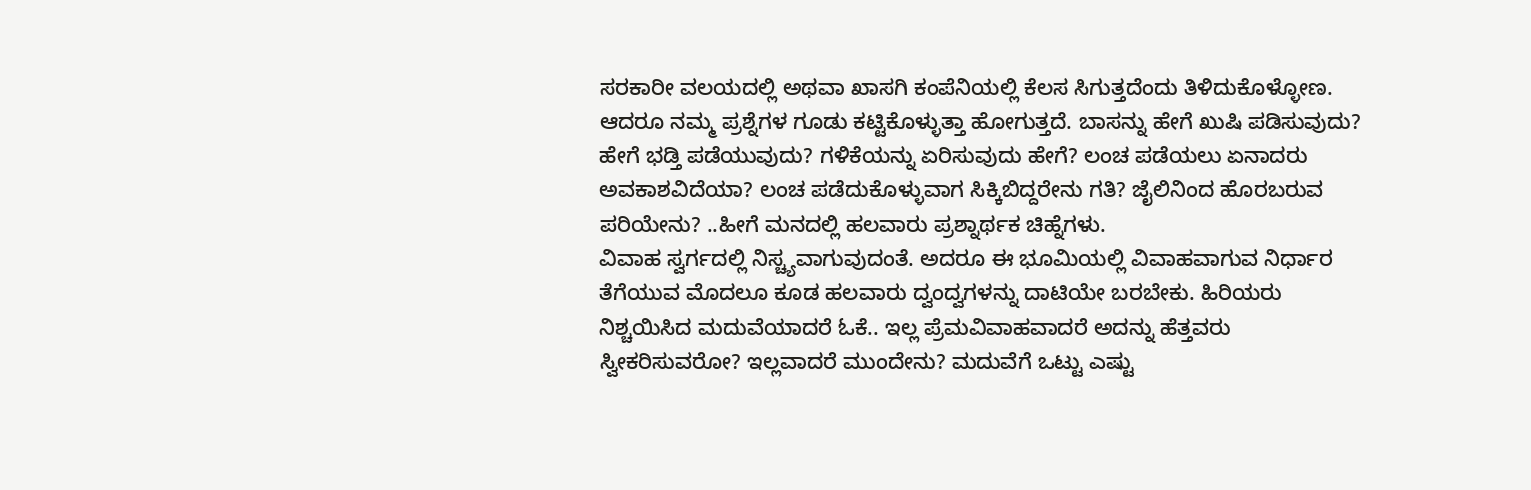ಸರಕಾರೀ ವಲಯದಲ್ಲಿ ಅಥವಾ ಖಾಸಗಿ ಕಂಪೆನಿಯಲ್ಲಿ ಕೆಲಸ ಸಿಗುತ್ತದೆಂದು ತಿಳಿದುಕೊಳ್ಳೋಣ. ಆದರೂ ನಮ್ಮ ಪ್ರಶ್ನೆಗಳ ಗೂಡು ಕಟ್ಟಿಕೊಳ್ಳುತ್ತಾ ಹೋಗುತ್ತದೆ. ಬಾಸನ್ನು ಹೇಗೆ ಖುಷಿ ಪಡಿಸುವುದು? ಹೇಗೆ ಭಡ್ತಿ ಪಡೆಯುವುದು? ಗಳಿಕೆಯನ್ನು ಏರಿಸುವುದು ಹೇಗೆ? ಲಂಚ ಪಡೆಯಲು ಏನಾದರು ಅವಕಾಶವಿದೆಯಾ? ಲಂಚ ಪಡೆದುಕೊಳ್ಳುವಾಗ ಸಿಕ್ಕಿಬಿದ್ದರೇನು ಗತಿ? ಜೈಲಿನಿಂದ ಹೊರಬರುವ ಪರಿಯೇನು? ..ಹೀಗೆ ಮನದಲ್ಲಿ ಹಲವಾರು ಪ್ರಶ್ನಾರ್ಥಕ ಚಿಹ್ನೆಗಳು.
ವಿವಾಹ ಸ್ವರ್ಗದಲ್ಲಿ ನಿಸ್ಚ್ಯವಾಗುವುದಂತೆ. ಅದರೂ ಈ ಭೂಮಿಯಲ್ಲಿ ವಿವಾಹವಾಗುವ ನಿರ್ಧಾರ ತೆಗೆಯುವ ಮೊದಲೂ ಕೂಡ ಹಲವಾರು ದ್ವಂದ್ವಗಳನ್ನು ದಾಟಿಯೇ ಬರಬೇಕು. ಹಿರಿಯರು ನಿಶ್ಚಯಿಸಿದ ಮದುವೆಯಾದರೆ ಓಕೆ.. ಇಲ್ಲ ಪ್ರೆಮವಿವಾಹವಾದರೆ ಅದನ್ನು ಹೆತ್ತವರು ಸ್ವೀಕರಿಸುವರೋ? ಇಲ್ಲವಾದರೆ ಮುಂದೇನು? ಮದುವೆಗೆ ಒಟ್ಟು ಎಷ್ಟು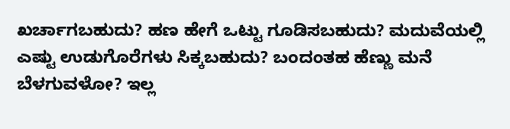ಖರ್ಚಾಗಬಹುದು? ಹಣ ಹೇಗೆ ಒಟ್ಟು ಗೂಡಿಸಬಹುದು? ಮದುವೆಯಲ್ಲಿ ಎಷ್ಟು ಉಡುಗೊರೆಗಳು ಸಿಕ್ಕಬಹುದು? ಬಂದಂತಹ ಹೆಣ್ಣು ಮನೆ ಬೆಳಗುವಳೋ? ಇಲ್ಲ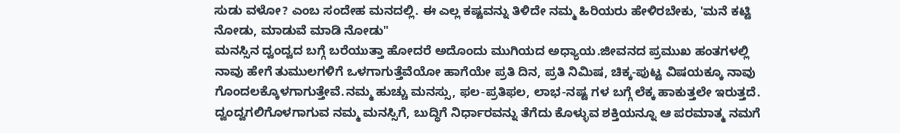ಸುಡು ವಳೋ? ಎಂಬ ಸಂದೇಹ ಮನದಲ್ಲಿ. ಈ ಎಲ್ಲ ಕಷ್ಟವನ್ನು ತಿಳಿದೇ ನಮ್ಮ ಹಿರಿಯರು ಹೇಳಿರಬೇಕು, 'ಮನೆ ಕಟ್ಟಿ ನೋಡು, ಮಾಡುವೆ ಮಾಡಿ ನೋಡು"
ಮನಸ್ಸಿನ ದ್ವಂದ್ವದ ಬಗ್ಗೆ ಬರೆಯುತ್ತಾ ಹೋದರೆ ಅದೊಂದು ಮುಗಿಯದ ಅಧ್ಯಾಯ.ಜೀವನದ ಪ್ರಮುಖ ಹಂತಗಳಲ್ಲಿ ನಾವು ಹೇಗೆ ತುಮುಲಗಳಿಗೆ ಒಳಗಾಗುತ್ತೆವೆಯೋ ಹಾಗೆಯೇ ಪ್ರತಿ ದಿನ, ಪ್ರತಿ ನಿಮಿಷ, ಚಿಕ್ಕ-ಪುಟ್ಟ ವಿಷಯಕ್ಕೂ ನಾವು ಗೊಂದಲಕ್ಕೊಳಗಾಗುತ್ತೇವೆ.ನಮ್ಮ ಹುಚ್ಚು ಮನಸ್ಸು, ಫಲ-ಪ್ರತಿಫಲ, ಲಾಭ-ನಷ್ಟ ಗಳ ಬಗ್ಗೆ ಲೆಕ್ಕ ಹಾಕುತ್ತಲೇ ಇರುತ್ತದೆ. ದ್ವಂದ್ವಗಲಿಗೊಳಗಾಗುವ ನಮ್ಮ ಮನಸ್ಸಿಗೆ, ಬುದ್ಧಿಗೆ ನಿರ್ಧಾರವನ್ನು ತೆಗೆದು ಕೊಳ್ಳುವ ಶಕ್ತಿಯನ್ನೂ ಆ ಪರಮಾತ್ಮ ನಮಗೆ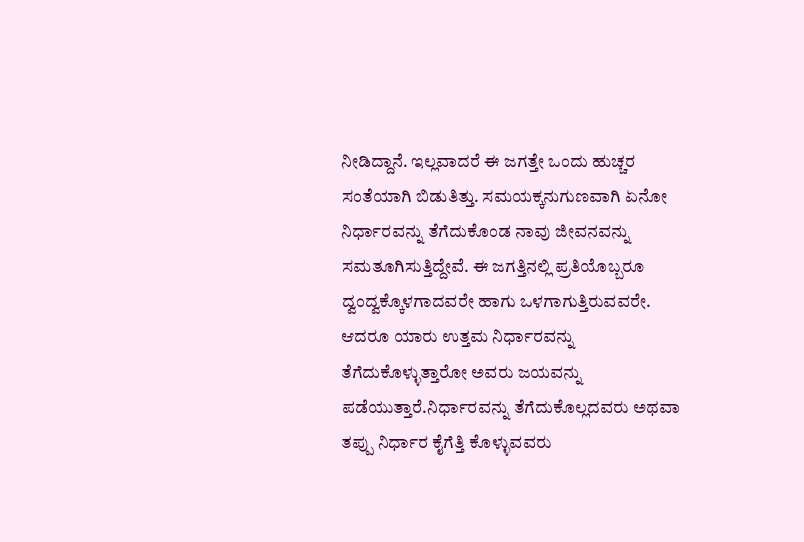ನೀಡಿದ್ದಾನೆ. ಇಲ್ಲವಾದರೆ ಈ ಜಗತ್ತೇ ಒಂದು ಹುಚ್ಚರ ಸಂತೆಯಾಗಿ ಬಿಡುತಿತ್ತು. ಸಮಯಕ್ಕನುಗುಣವಾಗಿ ಏನೋ ನಿರ್ಧಾರವನ್ನು ತೆಗೆದುಕೊಂಡ ನಾವು ಜೀವನವನ್ನು ಸಮತೂಗಿಸುತ್ತಿದ್ದೇವೆ. ಈ ಜಗತ್ತಿನಲ್ಲಿ ಪ್ರತಿಯೊಬ್ಬರೂ ದ್ವಂದ್ವಕ್ಕೊಳಗಾದವರೇ ಹಾಗು ಒಳಗಾಗುತ್ತಿರುವವರೇ. ಆದರೂ ಯಾರು ಉತ್ತಮ ನಿರ್ಧಾರವನ್ನು ತೆಗೆದುಕೊಳ್ಳುತ್ತಾರೋ ಅವರು ಜಯವನ್ನು ಪಡೆಯುತ್ತಾರೆ.ನಿರ್ಧಾರವನ್ನು ತೆಗೆದುಕೊಲ್ಲದವರು ಅಥವಾ ತಪ್ಪು ನಿರ್ಧಾರ ಕೈಗೆತ್ತಿ ಕೊಳ್ಳುವವರು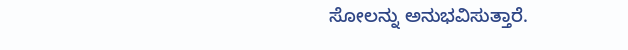ಸೋಲನ್ನು ಅನುಭವಿಸುತ್ತಾರೆ.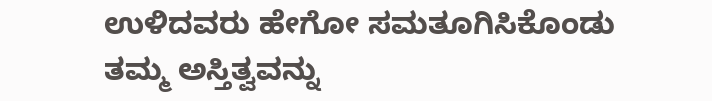ಉಳಿದವರು ಹೇಗೋ ಸಮತೂಗಿಸಿಕೊಂಡು ತಮ್ಮ ಅಸ್ತಿತ್ವವನ್ನು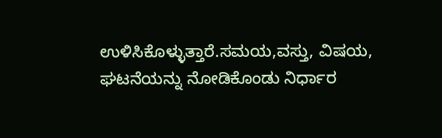ಉಳಿಸಿಕೊಳ್ಳುತ್ತಾರೆ.ಸಮಯ,ವಸ್ತು, ವಿಷಯ, ಘಟನೆಯನ್ನು ನೋಡಿಕೊಂಡು ನಿರ್ಧಾರ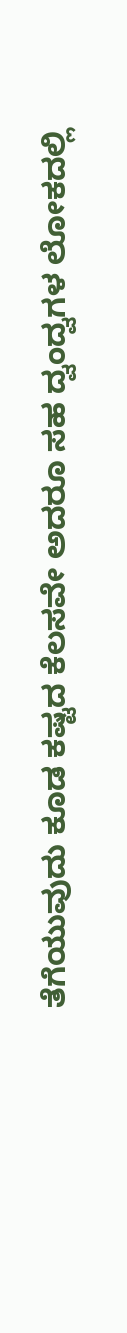ತೆಗೆಯುವುದು ಕೂಡ ಕಷ್ಟದ ಕೆಲಸವೇ ಅದರೂ ಸಹ ದ್ವಂದ್ವಗಳ ಲೋಕದಲ್ಲಿ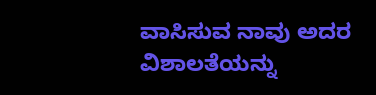ವಾಸಿಸುವ ನಾವು ಅದರ ವಿಶಾಲತೆಯನ್ನು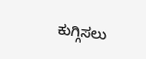ಕುಗ್ಗಿಸಲು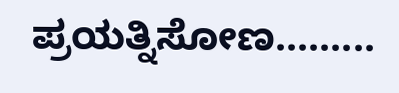ಪ್ರಯತ್ನಿಸೋಣ.........